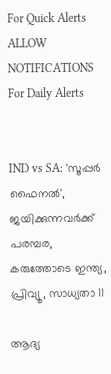For Quick Alerts
ALLOW NOTIFICATIONS
For Daily Alerts


IND vs SA: 'സൂപ്പര്‍ ഫൈനല്‍', ജയിക്കുന്നവര്‍ക്ക് പരമ്പര, കരുത്തോടെ ഇന്ത്യ, പ്രിവ്യൂ, സാധ്യതാ 11

ആദ്യ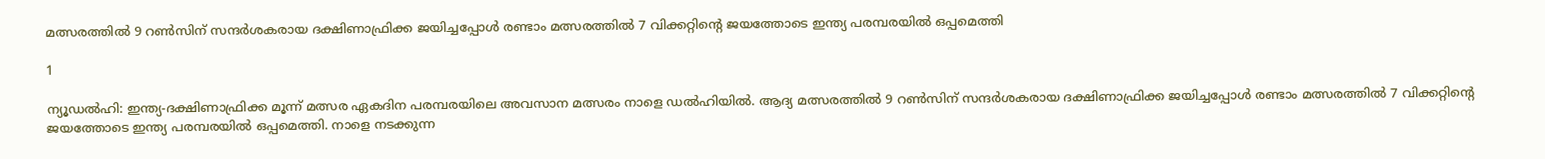മത്സരത്തില്‍ 9 റണ്‍സിന് സന്ദര്‍ശകരായ ദക്ഷിണാഫ്രിക്ക ജയിച്ചപ്പോള്‍ രണ്ടാം മത്സരത്തില്‍ 7 വിക്കറ്റിന്റെ ജയത്തോടെ ഇന്ത്യ പരമ്പരയില്‍ ഒപ്പമെത്തി

1

ന്യൂഡല്‍ഹി: ഇന്ത്യ-ദക്ഷിണാഫ്രിക്ക മൂന്ന് മത്സര ഏകദിന പരമ്പരയിലെ അവസാന മത്സരം നാളെ ഡല്‍ഹിയില്‍. ആദ്യ മത്സരത്തില്‍ 9 റണ്‍സിന് സന്ദര്‍ശകരായ ദക്ഷിണാഫ്രിക്ക ജയിച്ചപ്പോള്‍ രണ്ടാം മത്സരത്തില്‍ 7 വിക്കറ്റിന്റെ ജയത്തോടെ ഇന്ത്യ പരമ്പരയില്‍ ഒപ്പമെത്തി. നാളെ നടക്കുന്ന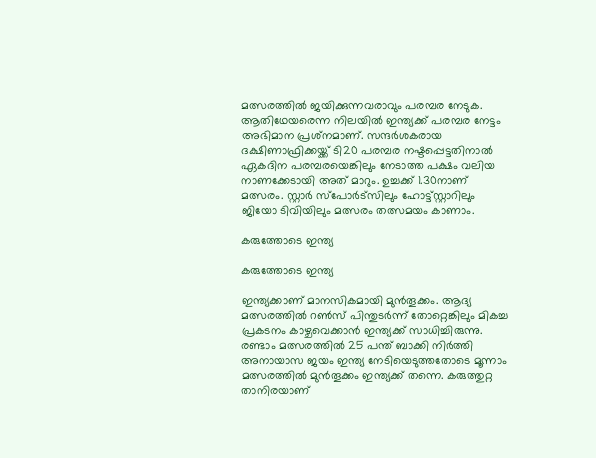മത്സരത്തില്‍ ജയിക്കുന്നവരാവും പരമ്പര നേടുക. ആതിഥേയരെന്ന നിലയില്‍ ഇന്ത്യക്ക് പരമ്പര നേട്ടം അഭിമാന പ്രശ്‌നമാണ്. സന്ദര്‍ശകരായ ദക്ഷിണാഫ്രിക്കയ്ക്ക് ടി20 പരമ്പര നഷ്ടപ്പെട്ടതിനാല്‍ ഏകദിന പരമ്പരയെങ്കിലും നേടാത്ത പക്ഷം വലിയ നാണക്കേടായി അത് മാറും. ഉച്ചക്ക് 1.30നാണ് മത്സരം. സ്റ്റാര്‍ സ്‌പോര്‍ട്‌സിലും ഹോട്ട്‌സ്റ്റാറിലും ജിയോ ടിവിയിലും മത്സരം തത്സമയം കാണാം.

കരുത്തോടെ ഇന്ത്യ

കരുത്തോടെ ഇന്ത്യ

ഇന്ത്യക്കാണ് മാനസികമായി മുന്‍തൂക്കം. ആദ്യ മത്സരത്തില്‍ റണ്‍സ് പിന്തുടര്‍ന്ന് തോറ്റെങ്കിലും മികച്ച പ്രകടനം കാഴ്ചവെക്കാന്‍ ഇന്ത്യക്ക് സാധിച്ചിരുന്നു. രണ്ടാം മത്സരത്തില്‍ 25 പന്ത് ബാക്കി നിര്‍ത്തി അനായാസ ജയം ഇന്ത്യ നേടിയെടുത്തതോടെ മൂന്നാം മത്സരത്തില്‍ മുന്‍തൂക്കം ഇന്ത്യക്ക് തന്നെ. കരുത്തുറ്റ താനിരയാണ്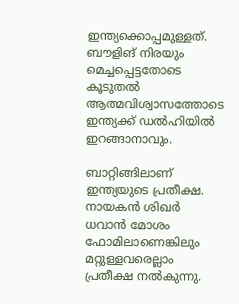ഇന്ത്യക്കൊപ്പമുള്ളത്. ബൗളിങ് നിരയും മെച്ചപ്പെട്ടതോടെ കൂടുതല്‍ ആത്മവിശ്വാസത്തോടെ ഇന്ത്യക്ക് ഡല്‍ഹിയില്‍ ഇറങ്ങാനാവും.

ബാറ്റിങ്ങിലാണ് ഇന്ത്യയുടെ പ്രതീക്ഷ. നായകന്‍ ശിഖര്‍ ധവാന്‍ മോശം ഫോമിലാണെങ്കിലും മറ്റുള്ളവരെല്ലാം പ്രതീക്ഷ നല്‍കുന്നു.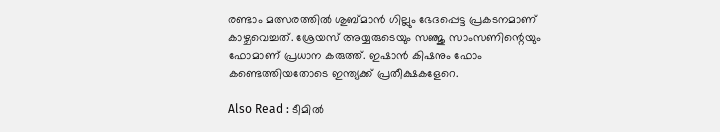രണ്ടാം മത്സരത്തില്‍ ശുബ്മാന്‍ ഗില്ലും ഭേദപ്പെട്ട പ്രകടനമാണ് കാഴ്ചവെച്ചത്. ശ്രേയസ് അയ്യരുടെയും സഞ്ജു സാംസണിന്റെയും ഫോമാണ് പ്രധാന കരുത്ത്. ഇഷാന്‍ കിഷനും ഫോം കണ്ടെത്തിയതോടെ ഇന്ത്യക്ക് പ്രതീക്ഷകളേറെ.

Also Read : ടീമില്‍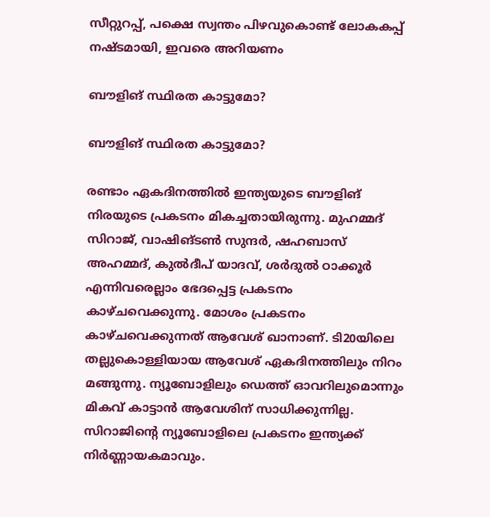സീറ്റുറപ്പ്, പക്ഷെ സ്വന്തം പിഴവുകൊണ്ട് ലോകകപ്പ് നഷ്ടമായി, ഇവരെ അറിയണം

ബൗളിങ് സ്ഥിരത കാട്ടുമോ?

ബൗളിങ് സ്ഥിരത കാട്ടുമോ?

രണ്ടാം ഏകദിനത്തില്‍ ഇന്ത്യയുടെ ബൗളിങ് നിരയുടെ പ്രകടനം മികച്ചതായിരുന്നു. മുഹമ്മദ് സിറാജ്, വാഷിങ്ടണ്‍ സുന്ദര്‍, ഷഹബാസ് അഹമ്മദ്, കുല്‍ദീപ് യാദവ്, ശര്‍ദുല്‍ ഠാക്കൂര്‍ എന്നിവരെല്ലാം ഭേദപ്പെട്ട പ്രകടനം കാഴ്ചവെക്കുന്നു. മോശം പ്രകടനം കാഴ്ചവെക്കുന്നത് ആവേശ് ഖാനാണ്. ടി20യിലെ തല്ലുകൊള്ളിയായ ആവേശ് ഏകദിനത്തിലും നിറം മങ്ങുന്നു. ന്യൂബോളിലും ഡെത്ത് ഓവറിലുമൊന്നും മികവ് കാട്ടാന്‍ ആവേശിന് സാധിക്കുന്നില്ല. സിറാജിന്റെ ന്യൂബോളിലെ പ്രകടനം ഇന്ത്യക്ക് നിര്‍ണ്ണായകമാവും.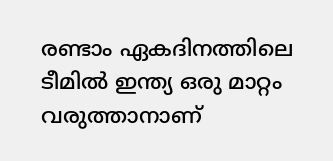രണ്ടാം ഏകദിനത്തിലെ ടീമില്‍ ഇന്ത്യ ഒരു മാറ്റം വരുത്താനാണ്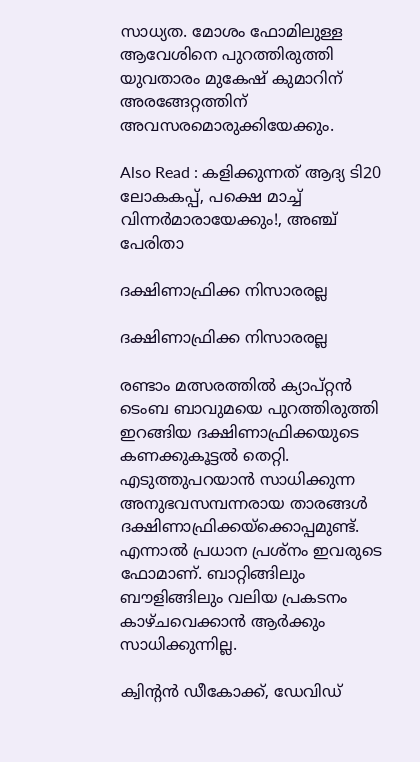സാധ്യത. മോശം ഫോമിലുള്ള ആവേശിനെ പുറത്തിരുത്തി യുവതാരം മുകേഷ് കുമാറിന് അരങ്ങേറ്റത്തിന് അവസരമൊരുക്കിയേക്കും.

Also Read : കളിക്കുന്നത് ആദ്യ ടി20 ലോകകപ്പ്, പക്ഷെ മാച്ച് വിന്നര്‍മാരായേക്കും!, അഞ്ച് പേരിതാ

ദക്ഷിണാഫ്രിക്ക നിസാരരല്ല

ദക്ഷിണാഫ്രിക്ക നിസാരരല്ല

രണ്ടാം മത്സരത്തില്‍ ക്യാപ്റ്റന്‍ ടെംബ ബാവുമയെ പുറത്തിരുത്തി ഇറങ്ങിയ ദക്ഷിണാഫ്രിക്കയുടെ കണക്കുകൂട്ടല്‍ തെറ്റി. എടുത്തുപറയാന്‍ സാധിക്കുന്ന അനുഭവസമ്പന്നരായ താരങ്ങള്‍ ദക്ഷിണാഫ്രിക്കയ്‌ക്കൊപ്പമുണ്ട്. എന്നാല്‍ പ്രധാന പ്രശ്‌നം ഇവരുടെ ഫോമാണ്. ബാറ്റിങ്ങിലും ബൗളിങ്ങിലും വലിയ പ്രകടനം കാഴ്ചവെക്കാന്‍ ആര്‍ക്കും സാധിക്കുന്നില്ല.

ക്വിന്റന്‍ ഡീകോക്ക്, ഡേവിഡ്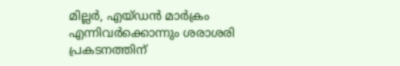മില്ലര്‍, എയ്ഡന്‍ മാര്‍ക്രം എന്നിവര്‍ക്കൊന്നും ശരാശരി പ്രകടനത്തിന്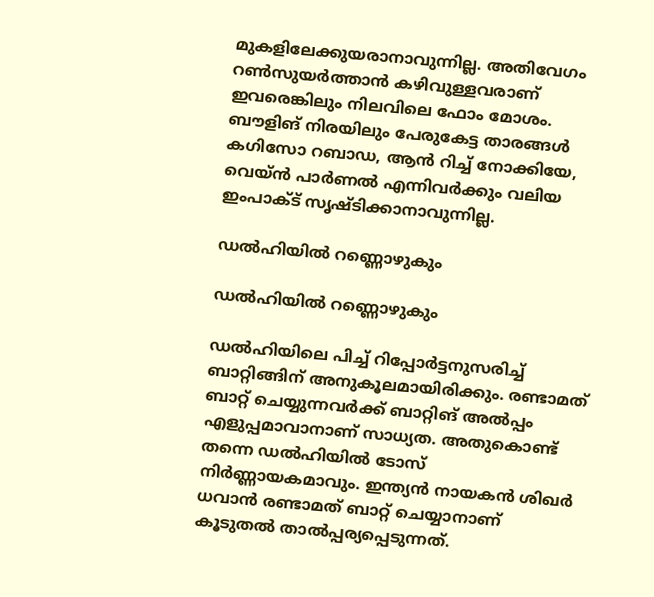മുകളിലേക്കുയരാനാവുന്നില്ല. അതിവേഗം റണ്‍സുയര്‍ത്താന്‍ കഴിവുള്ളവരാണ് ഇവരെങ്കിലും നിലവിലെ ഫോം മോശം. ബൗളിങ് നിരയിലും പേരുകേട്ട താരങ്ങള്‍ കഗിസോ റബാഡ, ആന്‍ റിച്ച് നോക്കിയേ, വെയ്ന്‍ പാര്‍ണല്‍ എന്നിവര്‍ക്കും വലിയ ഇംപാക്ട് സൃഷ്ടിക്കാനാവുന്നില്ല.

ഡല്‍ഹിയില്‍ റണ്ണൊഴുകും

ഡല്‍ഹിയില്‍ റണ്ണൊഴുകും

ഡല്‍ഹിയിലെ പിച്ച് റിപ്പോര്‍ട്ടനുസരിച്ച് ബാറ്റിങ്ങിന് അനുകൂലമായിരിക്കും. രണ്ടാമത് ബാറ്റ് ചെയ്യുന്നവര്‍ക്ക് ബാറ്റിങ് അല്‍പ്പം എളുപ്പമാവാനാണ് സാധ്യത. അതുകൊണ്ട് തന്നെ ഡല്‍ഹിയില്‍ ടോസ് നിര്‍ണ്ണായകമാവും. ഇന്ത്യന്‍ നായകന്‍ ശിഖര്‍ ധവാന്‍ രണ്ടാമത് ബാറ്റ് ചെയ്യാനാണ് കൂടുതല്‍ താല്‍പ്പര്യപ്പെടുന്നത്.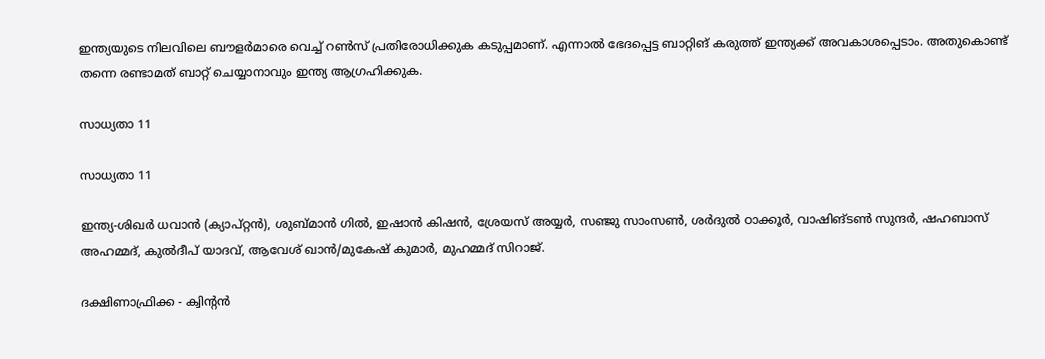ഇന്ത്യയുടെ നിലവിലെ ബൗളര്‍മാരെ വെച്ച് റണ്‍സ് പ്രതിരോധിക്കുക കടുപ്പമാണ്. എന്നാല്‍ ഭേദപ്പെട്ട ബാറ്റിങ് കരുത്ത് ഇന്ത്യക്ക് അവകാശപ്പെടാം. അതുകൊണ്ട് തന്നെ രണ്ടാമത് ബാറ്റ് ചെയ്യാനാവും ഇന്ത്യ ആഗ്രഹിക്കുക.

സാധ്യതാ 11

സാധ്യതാ 11

ഇന്ത്യ-ശിഖര്‍ ധവാന്‍ (ക്യാപ്റ്റന്‍), ശുബ്മാന്‍ ഗില്‍, ഇഷാന്‍ കിഷന്‍, ശ്രേയസ് അയ്യര്‍, സഞ്ജു സാംസണ്‍, ശര്‍ദുല്‍ ഠാക്കൂര്‍, വാഷിങ്ടണ്‍ സുന്ദര്‍, ഷഹബാസ് അഹമ്മദ്, കുല്‍ദീപ് യാദവ്, ആവേശ് ഖാന്‍/മുകേഷ് കുമാര്‍, മുഹമ്മദ് സിറാജ്.

ദക്ഷിണാഫ്രിക്ക - ക്വിന്റന്‍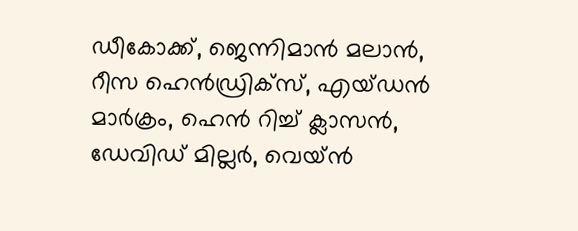ഡീകോക്ക്, ജെന്നിമാന്‍ മലാന്‍, റീസ ഹെന്‍ഡ്രിക്‌സ്, എയ്ഡന്‍ മാര്‍ക്രം, ഹെന്‍ റിച്ച് ക്ലാസന്‍, ഡേവിഡ് മില്ലര്‍, വെയ്ന്‍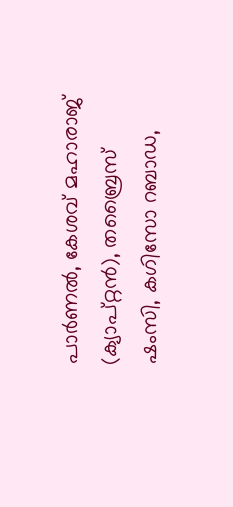പാര്‍ണല്‍, കേശവ് മഹാരാജ് (ക്യാപ്റ്റന്‍), തബ്രൈസ് ഷംസി, കഗിസോ റബാഡ,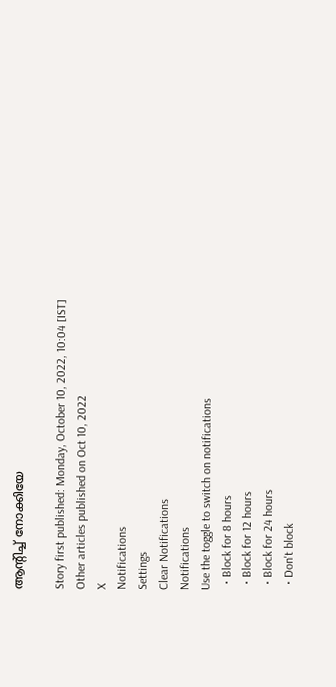ആന്റിച്ച് നോക്കിയേ

Story first published: Monday, October 10, 2022, 10:04 [IST]
Other articles published on Oct 10, 2022
X
Notifications
Settings
Clear Notifications
Notifications
Use the toggle to switch on notifications
  • Block for 8 hours
  • Block for 12 hours
  • Block for 24 hours
  • Don't block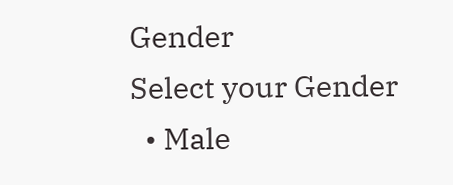Gender
Select your Gender
  • Male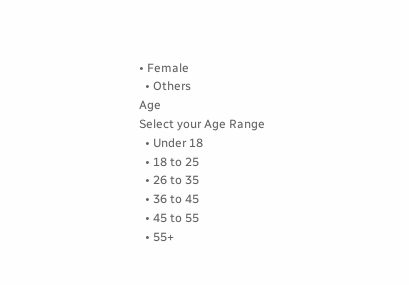• Female
  • Others
Age
Select your Age Range
  • Under 18
  • 18 to 25
  • 26 to 35
  • 36 to 45
  • 45 to 55
  • 55+